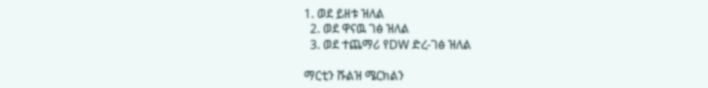1. ወደ ይዘቱ ዝለል
  2. ወደ ዋናዉ ገፅ ዝለል
  3. ወደ ተጨማሪ የDW ድረ-ገፅ ዝለል

ማርቲን ሹልዝ ሜርክልን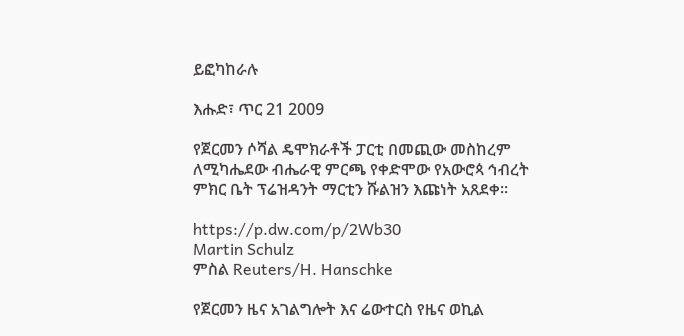ይፎካከራሉ

እሑድ፣ ጥር 21 2009

የጀርመን ሶሻል ዴሞክራቶች ፓርቲ በመጪው መስከረም ለሚካሔደው ብሔራዊ ምርጫ የቀድሞው የአውሮጳ ኅብረት ምክር ቤት ፕሬዝዳንት ማርቲን ሹልዝን እጩነት አጸደቀ።

https://p.dw.com/p/2Wb30
Martin Schulz
ምስል Reuters/H. Hanschke

የጀርመን ዜና አገልግሎት እና ሬውተርስ የዜና ወኪል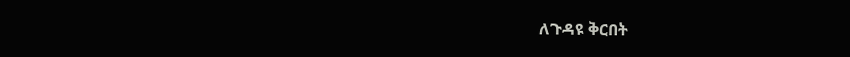ለጉዳዩ ቅርበት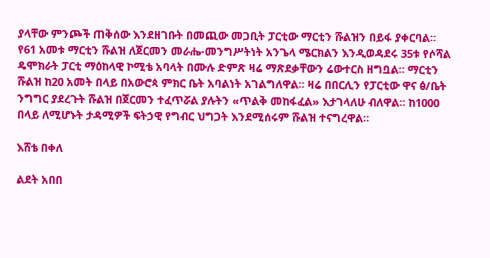ያላቸው ምንጮች ጠቅሰው እንደዘገቡት በመጪው መጋቢት ፓርቲው ማርቲን ሹልዝን በይፋ ያቀርባል። የ61 አመቱ ማርቲን ሹልዝ ለጀርመን መራሔ-መንግሥትነት አንጌላ ሜርክልን እንዲወዳደሩ 35ቱ የሶሻል ዴሞክራት ፓርቲ ማዕከላዊ ኮሚቴ አባላት በሙሉ ድምጽ ዛሬ ማጽደቃቸውን ሬውተርስ ዘግቧል። ማርቲን ሹልዝ ከ20 አመት በላይ በአውሮጳ ምክር ቤት አባልነት አገልግለዋል። ዛሬ በበርሊን የፓርቲው ዋና ፅ/ቤት ንግግር ያደረጉት ሹልዝ በጀርመን ተፈጥሯል ያሉትን «ጥልቅ መከፋፈል» እታገላለሁ ብለዋል። ከ1000 በላይ ለሚሆኑት ታዳሚዎች ፍትኃዊ የግብር ህግጋት እንደሚሰሩም ሹልዝ ተናግረዋል።

እሸቴ በቀለ

ልደት አበበ